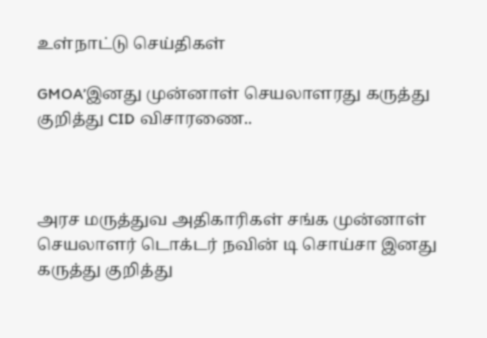உள்நாட்டு செய்திகள்

GMOA’இனது முன்னாள் செயலாளரது கருத்து குறித்து CID விசாரணை..



அரச மருத்துவ அதிகாரிகள் சங்க முன்னாள் செயலாளர் டொக்டர் நவின் டி சொய்சா இனது கருத்து குறித்து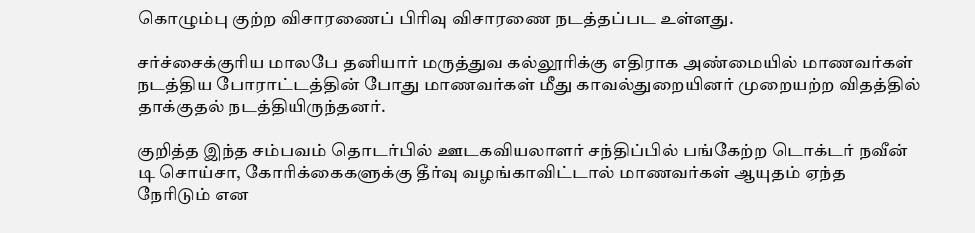கொழும்பு குற்ற விசாரணைப் பிரிவு விசாரணை நடத்தப்பட உள்ளது.

சர்ச்சைக்குரிய மாலபே தனியார் மருத்துவ கல்லூரிக்கு எதிராக அண்மையில் மாணவர்கள் நடத்திய போராட்டத்தின் போது மாணவர்கள் மீது காவல்துறையினர் முறையற்ற விதத்தில் தாக்குதல் நடத்தியிருந்தனர்.

குறித்த இந்த சம்பவம் தொடர்பில் ஊடகவியலாளர் சந்திப்பில் பங்கேற்ற டொக்டர் நவீன் டி சொய்சா, கோரிக்கைகளுக்கு தீர்வு வழங்காவிட்டால் மாணவர்கள் ஆயுதம் ஏந்த நேரிடும் என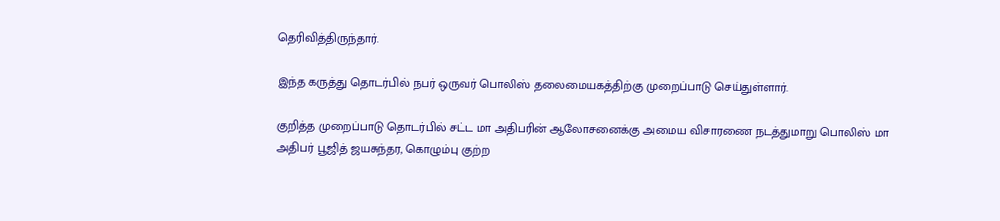தெரிவித்திருந்தார்.

இந்த கருத்து தொடர்பில் நபர் ஒருவர் பொலிஸ் தலைமையகத்திற்கு முறைப்பாடு செய்துள்ளார்.

குறித்த முறைப்பாடு தொடர்பில் சட்ட மா அதிபரின் ஆலோசனைக்கு அமைய விசாரணை நடத்துமாறு பொலிஸ் மா அதிபர் பூஜித் ஜயசுந்தர, கொழும்பு குற்ற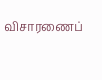விசாரணைப்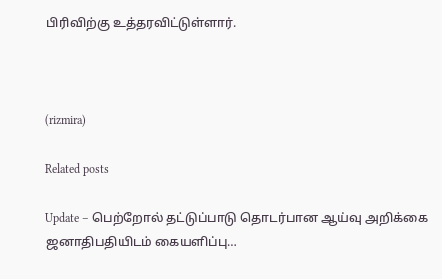பிரிவிற்கு உத்தரவிட்டுள்ளார்.



(rizmira)

Related posts

Update – பெற்றோல் தட்டுப்பாடு தொடர்பான ஆய்வு அறிக்கை ஜனாதிபதியிடம் கையளிப்பு…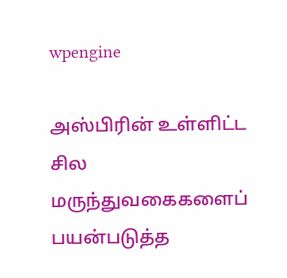wpengine

அஸ்பிரின் உள்ளிட்ட சில மருந்துவகைகளைப் பயன்படுத்த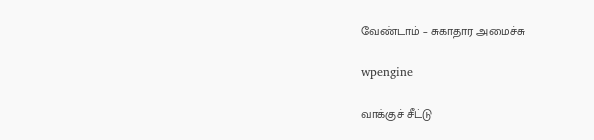வேண்டாம் – சுகாதார அமைச்சு

wpengine

வாக்குச் சீட்டு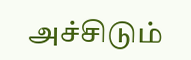அச்சிடும்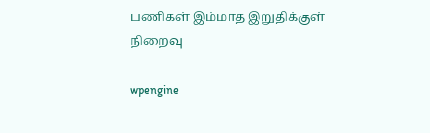பணிகள் இம்மாத இறுதிக்குள் நிறைவு

wpengine